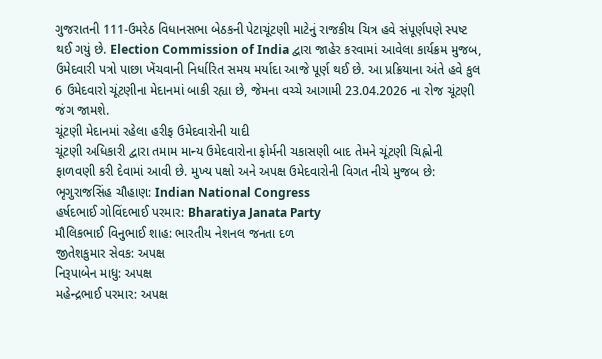ગુજરાતની 111-ઉમરેઠ વિધાનસભા બેઠકની પેટાચૂંટણી માટેનું રાજકીય ચિત્ર હવે સંપૂર્ણપણે સ્પષ્ટ થઈ ગયું છે. Election Commission of India દ્વારા જાહેર કરવામાં આવેલા કાર્યક્રમ મુજબ, ઉમેદવારી પત્રો પાછા ખેંચવાની નિર્ધારિત સમય મર્યાદા આજે પૂર્ણ થઈ છે. આ પ્રક્રિયાના અંતે હવે કુલ 6 ઉમેદવારો ચૂંટણીના મેદાનમાં બાકી રહ્યા છે, જેમના વચ્ચે આગામી 23.04.2026 ના રોજ ચૂંટણી જંગ જામશે.
ચૂંટણી મેદાનમાં રહેલા હરીફ ઉમેદવારોની યાદી
ચૂંટણી અધિકારી દ્વારા તમામ માન્ય ઉમેદવારોના ફોર્મની ચકાસણી બાદ તેમને ચૂંટણી ચિહ્નોની ફાળવણી કરી દેવામાં આવી છે. મુખ્ય પક્ષો અને અપક્ષ ઉમેદવારોની વિગત નીચે મુજબ છે:
ભૃગુરાજસિંહ ચૌહાણ: Indian National Congress
હર્ષદભાઈ ગોવિંદભાઈ પરમાર: Bharatiya Janata Party
મૌલિકભાઈ વિનુભાઈ શાહ: ભારતીય નેશનલ જનતા દળ
જીતેશકુમાર સેવક: અપક્ષ
નિરૂપાબેન માધુ: અપક્ષ
મહેન્દ્રભાઈ પરમાર: અપક્ષ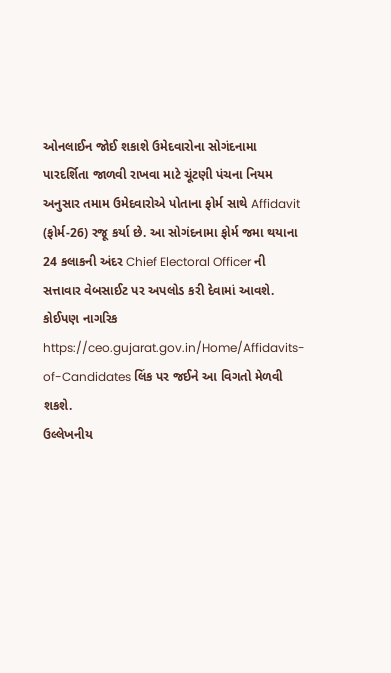ઓનલાઈન જોઈ શકાશે ઉમેદવારોના સોગંદનામા
પારદર્શિતા જાળવી રાખવા માટે ચૂંટણી પંચના નિયમ અનુસાર તમામ ઉમેદવારોએ પોતાના ફોર્મ સાથે Affidavit (ફોર્મ-26) રજૂ કર્યા છે. આ સોગંદનામા ફોર્મ જમા થયાના 24 કલાકની અંદર Chief Electoral Officer ની સત્તાવાર વેબસાઈટ પર અપલોડ કરી દેવામાં આવશે. કોઈપણ નાગરિક https://ceo.gujarat.gov.in/Home/Affidavits-of-Candidates લિંક પર જઈને આ વિગતો મેળવી શકશે.
ઉલ્લેખનીય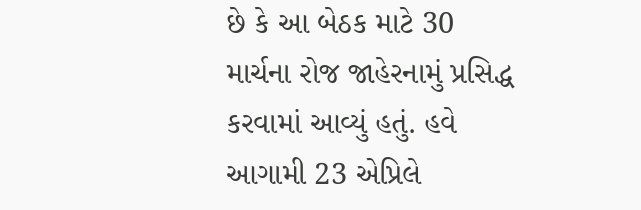છે કે આ બેઠક માટે 30 માર્ચના રોજ જાહેરનામું પ્રસિદ્ધ કરવામાં આવ્યું હતું. હવે આગામી 23 એપ્રિલે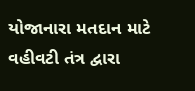યોજાનારા મતદાન માટે વહીવટી તંત્ર દ્વારા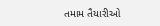તમામ તૈયારીઓ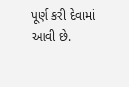પૂર્ણ કરી દેવામાં આવી છે.